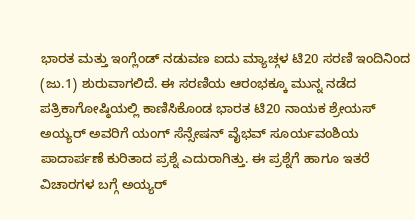ಭಾರತ ಮತ್ತು ಇಂಗ್ಲೆಂಡ್ ನಡುವಣ ಐದು ಮ್ಯಾಚ್ಗಳ ಟಿ20 ಸರಣಿ ಇಂದಿನಿಂದ (ಜು.1) ಶುರುವಾಗಲಿದೆ. ಈ ಸರಣಿಯ ಆರಂಭಕ್ಕೂ ಮುನ್ನ ನಡೆದ ಪತ್ರಿಕಾಗೋಷ್ಠಿಯಲ್ಲಿ ಕಾಣಿಸಿಕೊಂಡ ಭಾರತ ಟಿ20 ನಾಯಕ ಶ್ರೇಯಸ್ ಅಯ್ಯರ್ ಅವರಿಗೆ ಯಂಗ್ ಸೆನ್ಸೇಷನ್ ವೈಭವ್ ಸೂರ್ಯವಂಶಿಯ ಪಾದಾರ್ಪಣೆ ಕುರಿತಾದ ಪ್ರಶ್ನೆ ಎದುರಾಗಿತ್ತು. ಈ ಪ್ರಶ್ನೆಗೆ ಹಾಗೂ ಇತರೆ ವಿಚಾರಗಳ ಬಗ್ಗೆ ಅಯ್ಯರ್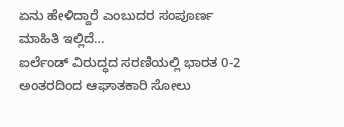ಏನು ಹೇಳಿದ್ದಾರೆ ಎಂಬುದರ ಸಂಪೂರ್ಣ ಮಾಹಿತಿ ಇಲ್ಲಿದೆ…
ಐರ್ಲೆಂಡ್ ವಿರುದ್ಧದ ಸರಣಿಯಲ್ಲಿ ಭಾರತ 0-2 ಅಂತರದಿಂದ ಆಘಾತಕಾರಿ ಸೋಲು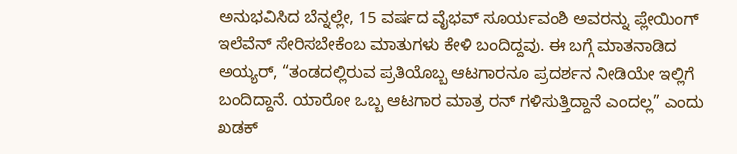ಅನುಭವಿಸಿದ ಬೆನ್ನಲ್ಲೇ, 15 ವರ್ಷದ ವೈಭವ್ ಸೂರ್ಯವಂಶಿ ಅವರನ್ನು ಪ್ಲೇಯಿಂಗ್ ಇಲೆವೆನ್ ಸೇರಿಸಬೇಕೆಂಬ ಮಾತುಗಳು ಕೇಳಿ ಬಂದಿದ್ದವು. ಈ ಬಗ್ಗೆ ಮಾತನಾಡಿದ ಅಯ್ಯರ್, “ತಂಡದಲ್ಲಿರುವ ಪ್ರತಿಯೊಬ್ಬ ಆಟಗಾರನೂ ಪ್ರದರ್ಶನ ನೀಡಿಯೇ ಇಲ್ಲಿಗೆ ಬಂದಿದ್ದಾನೆ. ಯಾರೋ ಒಬ್ಬ ಆಟಗಾರ ಮಾತ್ರ ರನ್ ಗಳಿಸುತ್ತಿದ್ದಾನೆ ಎಂದಲ್ಲ” ಎಂದು ಖಡಕ್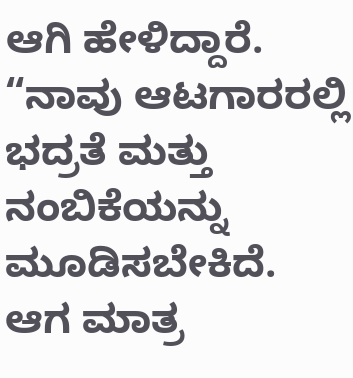ಆಗಿ ಹೇಳಿದ್ದಾರೆ.
“ನಾವು ಆಟಗಾರರಲ್ಲಿ ಭದ್ರತೆ ಮತ್ತು ನಂಬಿಕೆಯನ್ನು ಮೂಡಿಸಬೇಕಿದೆ. ಆಗ ಮಾತ್ರ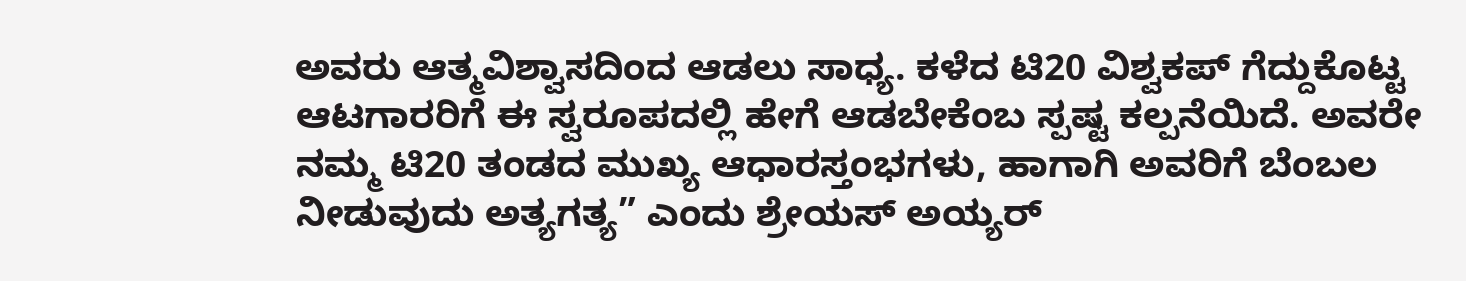ಅವರು ಆತ್ಮವಿಶ್ವಾಸದಿಂದ ಆಡಲು ಸಾಧ್ಯ. ಕಳೆದ ಟಿ20 ವಿಶ್ವಕಪ್ ಗೆದ್ದುಕೊಟ್ಟ ಆಟಗಾರರಿಗೆ ಈ ಸ್ವರೂಪದಲ್ಲಿ ಹೇಗೆ ಆಡಬೇಕೆಂಬ ಸ್ಪಷ್ಟ ಕಲ್ಪನೆಯಿದೆ. ಅವರೇ ನಮ್ಮ ಟಿ20 ತಂಡದ ಮುಖ್ಯ ಆಧಾರಸ್ತಂಭಗಳು, ಹಾಗಾಗಿ ಅವರಿಗೆ ಬೆಂಬಲ ನೀಡುವುದು ಅತ್ಯಗತ್ಯ” ಎಂದು ಶ್ರೇಯಸ್ ಅಯ್ಯರ್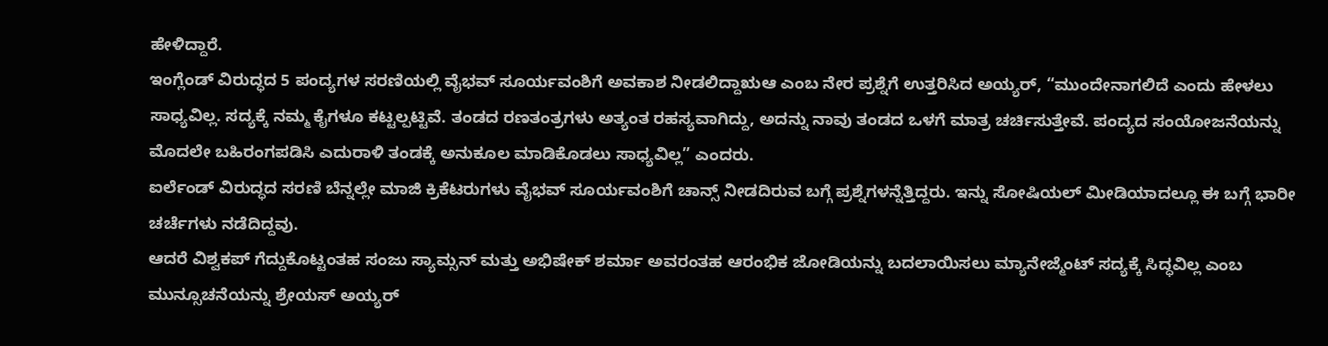ಹೇಳಿದ್ದಾರೆ.
ಇಂಗ್ಲೆಂಡ್ ವಿರುದ್ಧದ 5 ಪಂದ್ಯಗಳ ಸರಣಿಯಲ್ಲಿ ವೈಭವ್ ಸೂರ್ಯವಂಶಿಗೆ ಅವಕಾಶ ನೀಡಲಿದ್ದಾಋಆ ಎಂಬ ನೇರ ಪ್ರಶ್ನೆಗೆ ಉತ್ತರಿಸಿದ ಅಯ್ಯರ್, “ಮುಂದೇನಾಗಲಿದೆ ಎಂದು ಹೇಳಲು ಸಾಧ್ಯವಿಲ್ಲ. ಸದ್ಯಕ್ಕೆ ನಮ್ಮ ಕೈಗಳೂ ಕಟ್ಟಲ್ಪಟ್ಟಿವೆ. ತಂಡದ ರಣತಂತ್ರಗಳು ಅತ್ಯಂತ ರಹಸ್ಯವಾಗಿದ್ದು, ಅದನ್ನು ನಾವು ತಂಡದ ಒಳಗೆ ಮಾತ್ರ ಚರ್ಚಿಸುತ್ತೇವೆ. ಪಂದ್ಯದ ಸಂಯೋಜನೆಯನ್ನು ಮೊದಲೇ ಬಹಿರಂಗಪಡಿಸಿ ಎದುರಾಳಿ ತಂಡಕ್ಕೆ ಅನುಕೂಲ ಮಾಡಿಕೊಡಲು ಸಾಧ್ಯವಿಲ್ಲ” ಎಂದರು.
ಐರ್ಲೆಂಡ್ ವಿರುದ್ಧದ ಸರಣಿ ಬೆನ್ನಲ್ಲೇ ಮಾಜಿ ಕ್ರಿಕೆಟರುಗಳು ವೈಭವ್ ಸೂರ್ಯವಂಶಿಗೆ ಚಾನ್ಸ್ ನೀಡದಿರುವ ಬಗ್ಗೆ ಪ್ರಶ್ನೆಗಳನ್ನೆತ್ತಿದ್ದರು. ಇನ್ನು ಸೋಷಿಯಲ್ ಮೀಡಿಯಾದಲ್ಲೂ ಈ ಬಗ್ಗೆ ಭಾರೀ ಚರ್ಚೆಗಳು ನಡೆದಿದ್ದವು.
ಆದರೆ ವಿಶ್ವಕಪ್ ಗೆದ್ದುಕೊಟ್ಟಂತಹ ಸಂಜು ಸ್ಯಾಮ್ಸನ್ ಮತ್ತು ಅಭಿಷೇಕ್ ಶರ್ಮಾ ಅವರಂತಹ ಆರಂಭಿಕ ಜೋಡಿಯನ್ನು ಬದಲಾಯಿಸಲು ಮ್ಯಾನೇಜ್ಮೆಂಟ್ ಸದ್ಯಕ್ಕೆ ಸಿದ್ಧವಿಲ್ಲ ಎಂಬ ಮುನ್ಸೂಚನೆಯನ್ನು ಶ್ರೇಯಸ್ ಅಯ್ಯರ್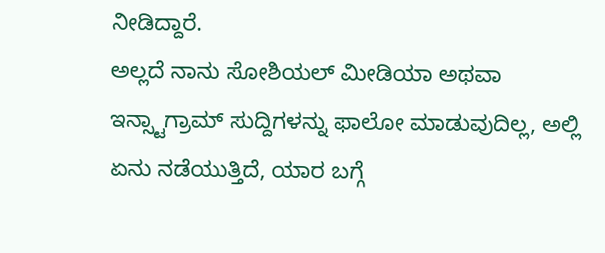ನೀಡಿದ್ದಾರೆ.
ಅಲ್ಲದೆ ನಾನು ಸೋಶಿಯಲ್ ಮೀಡಿಯಾ ಅಥವಾ ಇನ್ಸ್ಟಾಗ್ರಾಮ್ ಸುದ್ದಿಗಳನ್ನು ಫಾಲೋ ಮಾಡುವುದಿಲ್ಲ, ಅಲ್ಲಿ ಏನು ನಡೆಯುತ್ತಿದೆ, ಯಾರ ಬಗ್ಗೆ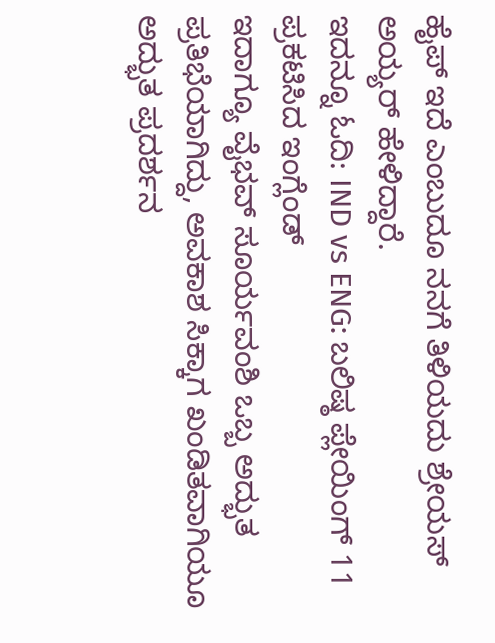ಹೈಪ್ ಇದೆ ಎಂಬುದೂ ನನಗೆ ತಿಳಿಯದು ಶ್ರೇಯಸ್ ಅಯ್ಯರ್ ಹೇಳಿದ್ದಾರೆ.
ಇದನ್ನೂ ಓದಿ: IND vs ENG: ಬಲಿಷ್ಠ ಪ್ಲೇಯಿಂಗ್ 11 ಪ್ರಕಟಿಸಿದ ಇಂಗ್ಲೆಂಡ್
ಇದಾಗ್ಯೂ ವೈಭವ್ ಸೂರ್ಯವಂಶಿ ಒಬ್ಬ ಅದ್ಭುತ ಪ್ರತಿಭೆಯಾಗಿದ್ದು, ಅವಕಾಶ ಸಿಕ್ಕಾಗ ಖಂಡಿತವಾಗಿಯೂ ಅದ್ಭುತ ಪ್ರದರ್ಶನ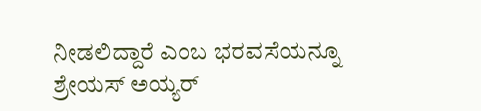ನೀಡಲಿದ್ದಾರೆ ಎಂಬ ಭರವಸೆಯನ್ನೂ ಶ್ರೇಯಸ್ ಅಯ್ಯರ್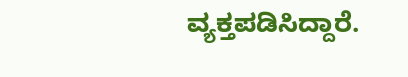ವ್ಯಕ್ತಪಡಿಸಿದ್ದಾರೆ.